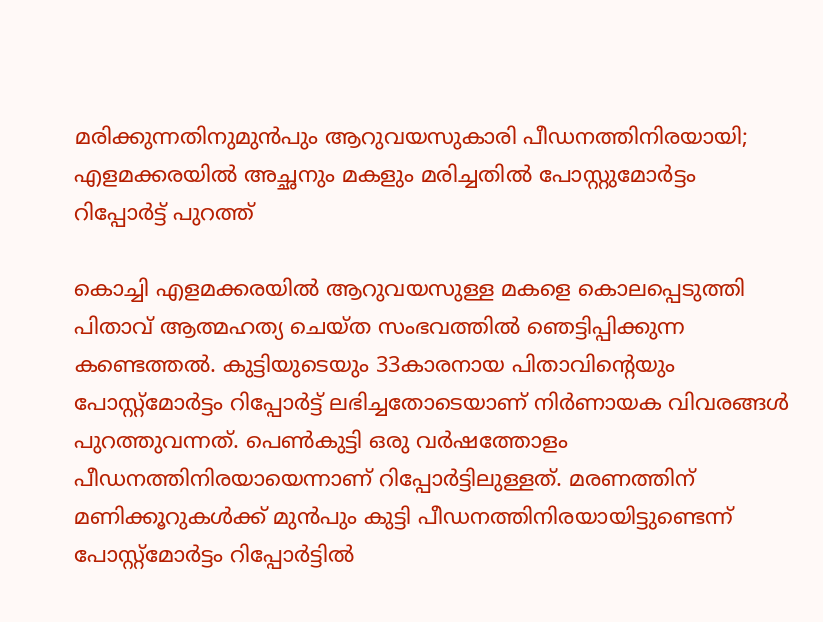മരിക്കുന്നതിനുമുൻപും ആറുവയസുകാരി പീഡനത്തിനിരയായി; എളമക്കരയിൽ അച്ഛനും മകളും മരിച്ചതിൽ പോസ്റ്റുമോർട്ടം റിപ്പോർട്ട് പുറത്ത്

കൊച്ചി എളമക്കരയിൽ ആറുവയസുള്ള മകളെ കൊലപ്പെടുത്തി പിതാവ് ആത്മഹത്യ ചെയ്ത സംഭവത്തിൽ ഞെട്ടിപ്പിക്കുന്ന കണ്ടെത്തൽ. കുട്ടിയുടെയും 33കാരനായ പിതാവിന്റെയും പോസ്റ്റ്മോർട്ടം റിപ്പോർട്ട് ലഭിച്ചതോടെയാണ് നിർണായക വിവരങ്ങൾ പുറത്തുവന്നത്. പെൺകുട്ടി ഒരു വർഷത്തോളം പീഡനത്തിനിരയായെന്നാണ് റിപ്പോർട്ടിലുള്ളത്. മരണത്തിന് മണിക്കൂറുകൾക്ക് മുൻപും കുട്ടി പീഡനത്തിനിരയായിട്ടുണ്ടെന്ന് പോസ്റ്റ്മോർട്ടം റിപ്പോർട്ടിൽ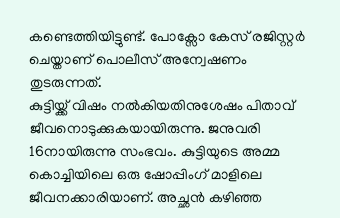കണ്ടെത്തിയിട്ടുണ്ട്. പോക്സോ കേസ് രജിസ്റ്റർ ചെയ്താണ് പൊലീസ് അന്വേഷണം തുടരുന്നത്.
കുട്ടിയ്ക്ക് വിഷം നൽകിയതിനുശേഷം പിതാവ് ജീവനൊടുക്കുകയായിരുന്നു. ജനുവരി 16നായിരുന്നു സംഭവം. കുട്ടിയുടെ അമ്മ കൊച്ചിയിലെ ഒരു ഷോപ്പിംഗ് മാളിലെ ജീവനക്കാരിയാണ്. അച്ഛൻ കഴിഞ്ഞ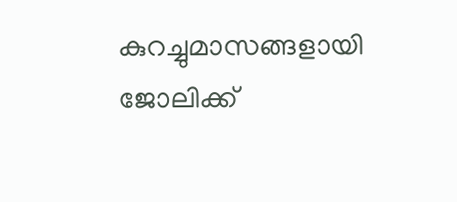കുറച്ചുമാസങ്ങളായി ജോലിക്ക്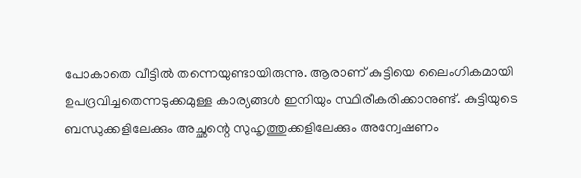പോകാതെ വീട്ടിൽ തന്നെയുണ്ടായിരുന്നു. ആരാണ് കുട്ടിയെ ലൈംഗികമായി ഉപദ്രവിച്ചതെന്നടുക്കമുള്ള കാര്യങ്ങൾ ഇനിയും സ്ഥിരീകരിക്കാനുണ്ട്. കുട്ടിയുടെ ബന്ധുക്കളിലേക്കും അച്ഛന്റെ സുഹൃത്തുക്കളിലേക്കും അന്വേഷണം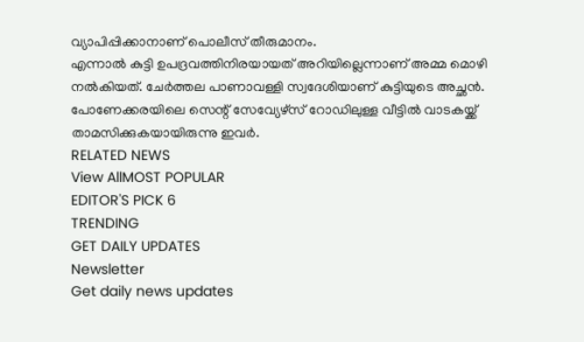വ്യാപിപ്പിക്കാനാണ് പൊലീസ് തീരുമാനം.
എന്നാൽ കുട്ടി ഉപദ്രവത്തിനിരയായത് അറിയില്ലെന്നാണ് അമ്മ മൊഴി നൽകിയത്. ചേർത്തല പാണാവള്ളി സ്വദേശിയാണ് കുട്ടിയുടെ അച്ഛൻ. പോണേക്കരയിലെ സെന്റ് സേവ്യേഴ്സ് റോഡിലുള്ള വീട്ടിൽ വാടകയ്ക്ക് താമസിക്കുകയായിരുന്നു ഇവർ.
RELATED NEWS
View AllMOST POPULAR
EDITOR'S PICK 6
TRENDING
GET DAILY UPDATES
Newsletter
Get daily news updates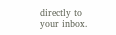directly to your inbox.